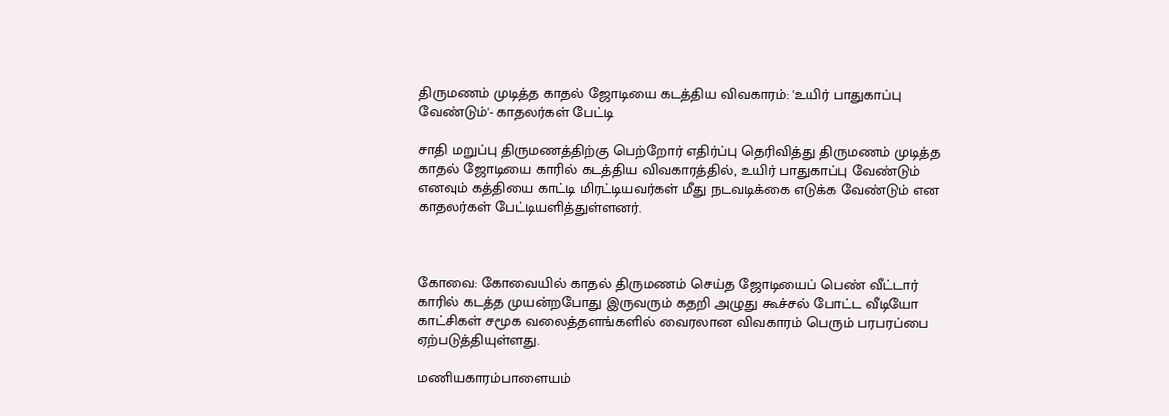திருமணம் முடித்த காதல் ஜோடியை கடத்திய விவகாரம்: 'உயிர் பாதுகாப்பு வேண்டும்'- காதலர்கள் பேட்டி

சாதி மறுப்பு திருமணத்திற்கு பெற்றோர் எதிர்ப்பு தெரிவித்து திருமணம் முடித்த காதல் ஜோடியை காரில் கடத்திய விவகாரத்தில், உயிர் பாதுகாப்பு வேண்டும் எனவும் கத்தியை காட்டி மிரட்டியவர்கள் மீது நடவடிக்கை எடுக்க வேண்டும் என காதலர்கள் பேட்டியளித்துள்ளனர்.



கோவை: கோவையில் காதல் திருமணம் செய்த ஜோடியைப் பெண் வீட்டார் காரில் கடத்த முயன்றபோது இருவரும் கதறி அழுது கூச்சல் போட்ட வீடியோ காட்சிகள் சமூக வலைத்தளங்களில் வைரலான விவகாரம் பெரும் பரபரப்பை ஏற்படுத்தியுள்ளது.

மணியகாரம்பாளையம்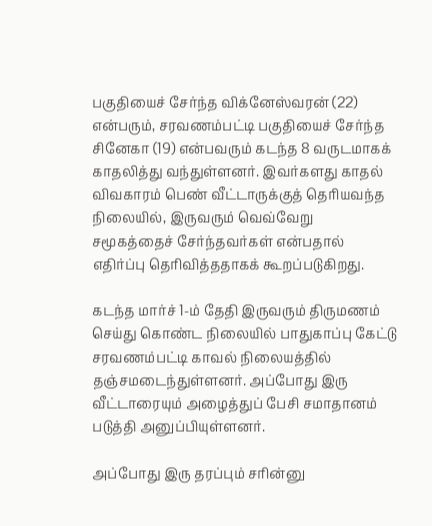பகுதியைச் சேர்ந்த விக்னேஸ்வரன் (22) என்பரும், சரவணம்பட்டி பகுதியைச் சேர்ந்த சினேகா (19) என்பவரும் கடந்த 8 வருடமாகக் காதலித்து வந்துள்ளனர். இவர்களது காதல் விவகாரம் பெண் வீட்டாருக்குத் தெரியவந்த நிலையில், இருவரும் வெவ்வேறு சமூகத்தைச் சேர்ந்தவர்கள் என்பதால் எதிர்ப்பு தெரிவித்ததாகக் கூறப்படுகிறது.

கடந்த மார்ச் 1-ம் தேதி இருவரும் திருமணம் செய்து கொண்ட நிலையில் பாதுகாப்பு கேட்டு சரவணம்பட்டி காவல் நிலையத்தில் தஞ்சமடைந்துள்ளனர். அப்போது இரு வீட்டாரையும் அழைத்துப் பேசி சமாதானம் படுத்தி அனுப்பியுள்ளனர்.

அப்போது இரு தரப்பும் சரின்னு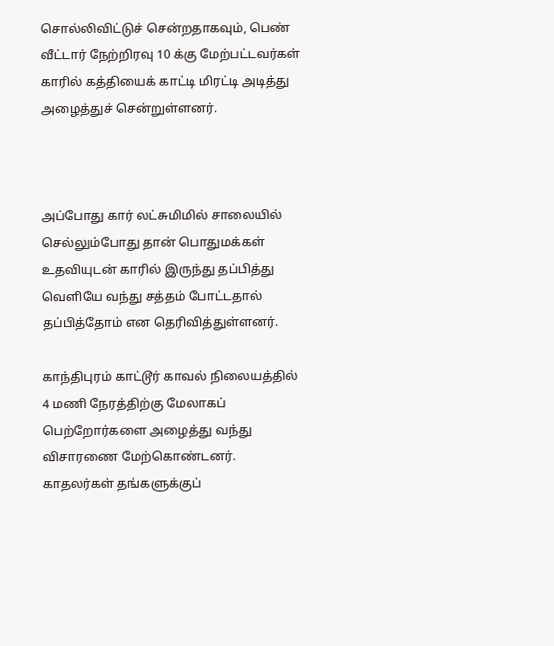சொல்லிவிட்டுச் சென்றதாகவும், பெண் வீட்டார் நேற்றிரவு 10 க்கு மேற்பட்டவர்கள் காரில் கத்தியைக் காட்டி மிரட்டி அடித்து அழைத்துச் சென்றுள்ளனர்.



அப்போது கார் லட்சுமிமில் சாலையில் செல்லும்போது தான் பொதுமக்கள் உதவியுடன் காரில் இருந்து தப்பித்து வெளியே வந்து சத்தம் போட்டதால் தப்பித்தோம் என தெரிவித்துள்ளனர்.

காந்திபுரம் காட்டூர் காவல் நிலையத்தில் 4 மணி நேரத்திற்கு மேலாகப் பெற்றோர்களை அழைத்து வந்து விசாரணை மேற்கொண்டனர். காதலர்கள் தங்களுக்குப்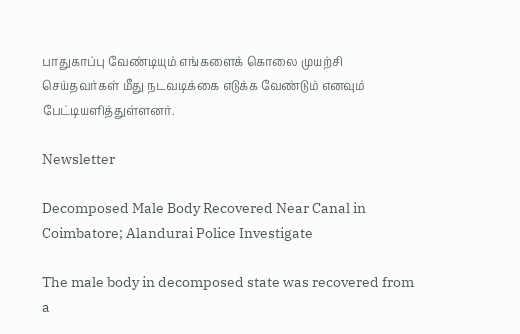பாதுகாப்பு வேண்டியும் எங்களைக் கொலை முயற்சி செய்தவர்கள் மீது நடவடிக்கை எடுக்க வேண்டும் எனவும் பேட்டியளித்துள்ளனர்.

Newsletter

Decomposed Male Body Recovered Near Canal in Coimbatore; Alandurai Police Investigate

The male body in decomposed state was recovered from a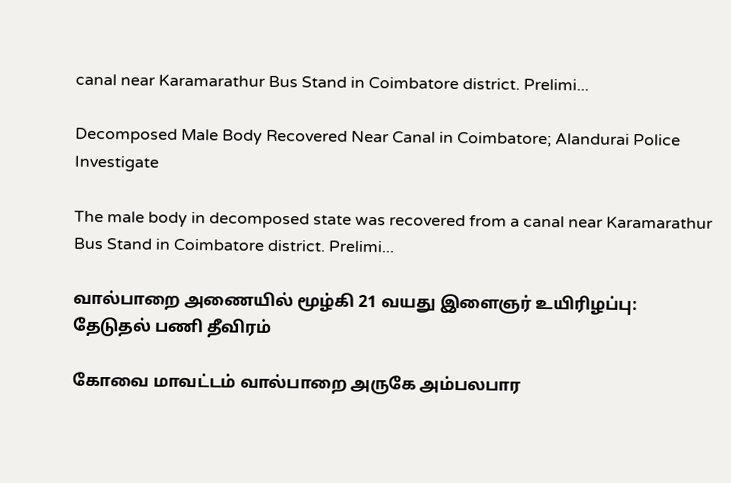canal near Karamarathur Bus Stand in Coimbatore district. Prelimi...

Decomposed Male Body Recovered Near Canal in Coimbatore; Alandurai Police Investigate

The male body in decomposed state was recovered from a canal near Karamarathur Bus Stand in Coimbatore district. Prelimi...

வால்பாறை அணையில் மூழ்கி 21 வயது இளைஞர் உயிரிழப்பு: தேடுதல் பணி தீவிரம்

கோவை மாவட்டம் வால்பாறை அருகே அம்பலபார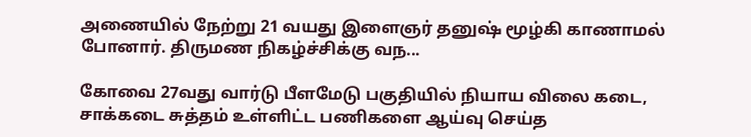அணையில் நேற்று 21 வயது இளைஞர் தனுஷ் மூழ்கி காணாமல் போனார். திருமண நிகழ்ச்சிக்கு வந...

கோவை 27வது வார்டு பீளமேடு பகுதியில் நியாய விலை கடை, சாக்கடை சுத்தம் உள்ளிட்ட பணிகளை ஆய்வு செய்த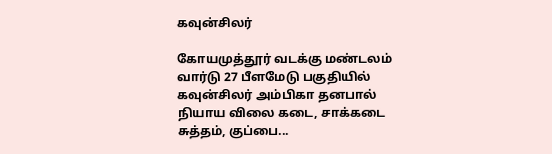கவுன்சிலர்

கோயமுத்தூர் வடக்கு மண்டலம் வார்டு 27 பீளமேடு பகுதியில் கவுன்சிலர் அம்பிகா தனபால் நியாய விலை கடை, சாக்கடை சுத்தம், குப்பை...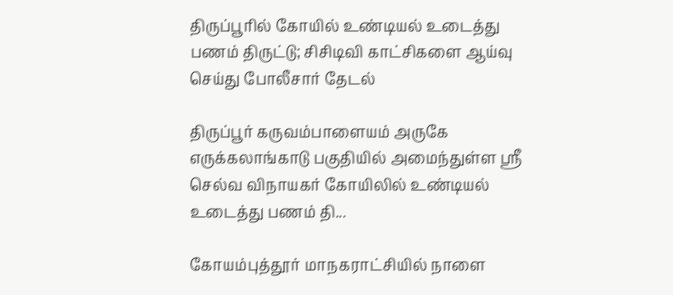திருப்பூரில் கோயில் உண்டியல் உடைத்து பணம் திருட்டு; சிசிடிவி காட்சிகளை ஆய்வு செய்து போலீசார் தேடல்

திருப்பூர் கருவம்பாளையம் அருகே எருக்கலாங்காடு பகுதியில் அமைந்துள்ள ஸ்ரீ செல்வ விநாயகர் கோயிலில் உண்டியல் உடைத்து பணம் தி...

கோயம்புத்தூர் மாநகராட்சியில் நாளை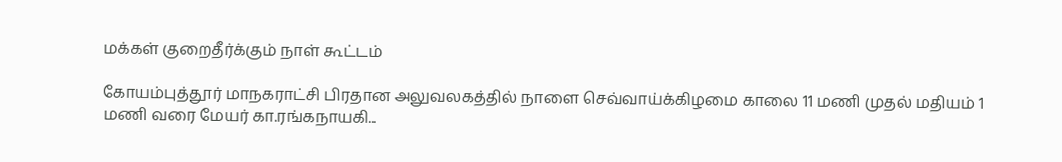மக்கள் குறைதீர்க்கும் நாள் கூட்டம்

கோயம்புத்தூர் மாநகராட்சி பிரதான அலுவலகத்தில் நாளை செவ்வாய்க்கிழமை காலை 11 மணி முதல் மதியம் 1 மணி வரை மேயர் கா.ரங்கநாயகி...